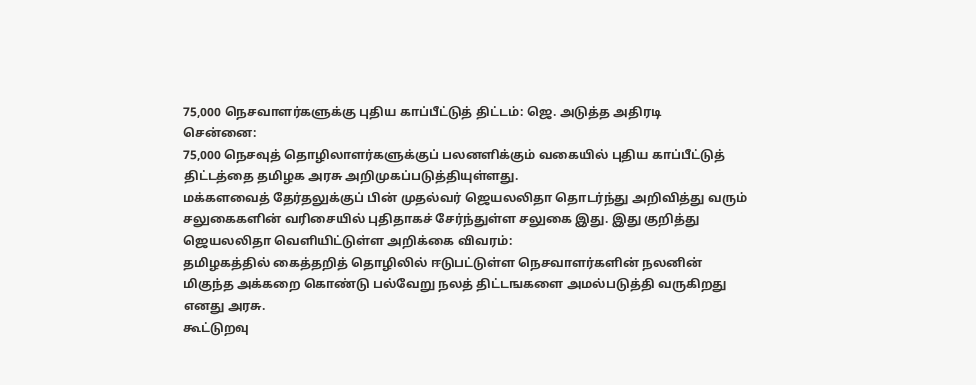75,000 நெசவாளர்களுக்கு புதிய காப்பீட்டுத் திட்டம்: ஜெ. அடுத்த அதிரடி
சென்னை:
75,000 நெசவுத் தொழிலாளர்களுக்குப் பலனளிக்கும் வகையில் புதிய காப்பீட்டுத் திட்டத்தை தமிழக அரசு அறிமுகப்படுத்தியுள்ளது.
மக்களவைத் தேர்தலுக்குப் பின் முதல்வர் ஜெயலலிதா தொடர்ந்து அறிவித்து வரும் சலுகைகளின் வரிசையில் புதிதாகச் சேர்ந்துள்ள சலுகை இது. இது குறித்து ஜெயலலிதா வெளியிட்டுள்ள அறிக்கை விவரம்:
தமிழகத்தில் கைத்தறித் தொழிலில் ஈடுபட்டுள்ள நெசவாளர்களின் நலனின் மிகுந்த அக்கறை கொண்டு பல்வேறு நலத் திட்டஙகளை அமல்படுத்தி வருகிறது எனது அரசு.
கூட்டுறவு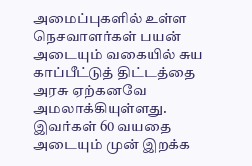அமைப்புகளில் உள்ள நெசவாளர்கள் பயன் அடையும் வகையில் சுய காப்பீட்டுத் திட்டத்தை அரசு ஏற்கனவே அமலாக்கியுள்ளது. இவர்கள் 60 வயதை அடையும் முன் இறக்க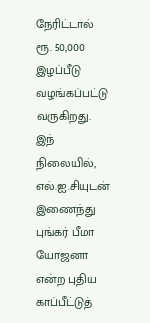நேரிட்டால் ரூ. 50,000 இழப்பீடு வழங்கப்பட்டு வருகிறது.
இந் நிலையில், எல்.ஐ.சியுடன் இணைந்து புங்கர் பீமா யோஜனா என்ற புதிய காப்பீட்டுத்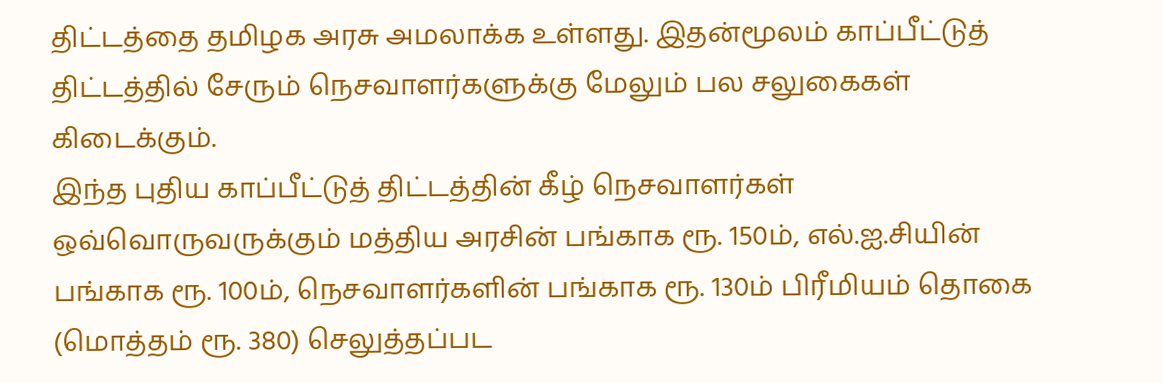திட்டத்தை தமிழக அரசு அமலாக்க உள்ளது. இதன்மூலம் காப்பீட்டுத் திட்டத்தில் சேரும் நெசவாளர்களுக்கு மேலும் பல சலுகைகள் கிடைக்கும்.
இந்த புதிய காப்பீட்டுத் திட்டத்தின் கீழ் நெசவாளர்கள் ஒவ்வொருவருக்கும் மத்திய அரசின் பங்காக ரூ. 150ம், எல்.ஐ.சியின் பங்காக ரூ. 100ம், நெசவாளர்களின் பங்காக ரூ. 130ம் பிரீமியம் தொகை (மொத்தம் ரூ. 380) செலுத்தப்பட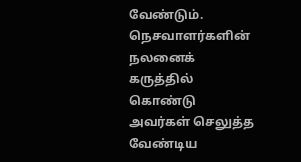வேண்டும்.
நெசவாளர்களின் நலனைக் கருத்தில் கொண்டு அவர்கள் செலுத்த வேண்டிய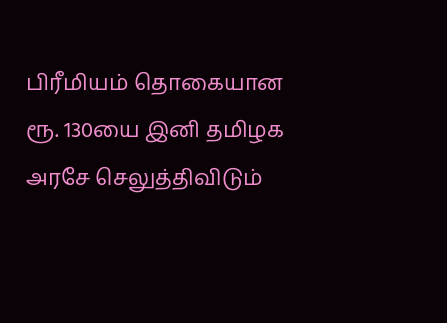பிரீமியம் தொகையான ரூ. 130யை இனி தமிழக அரசே செலுத்திவிடும்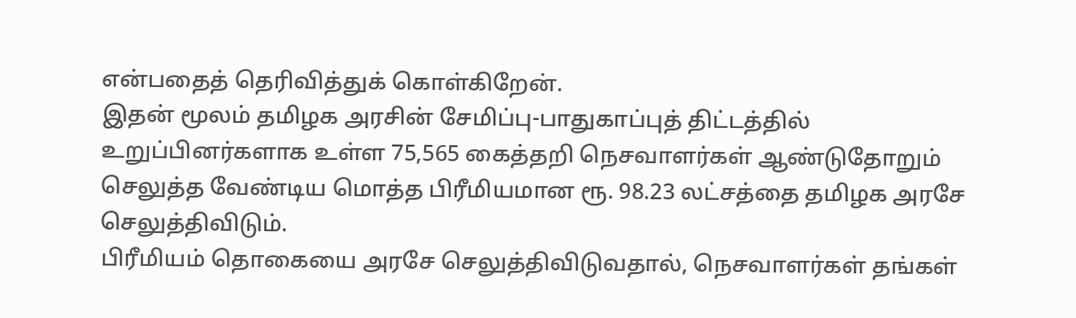என்பதைத் தெரிவித்துக் கொள்கிறேன்.
இதன் மூலம் தமிழக அரசின் சேமிப்பு-பாதுகாப்புத் திட்டத்தில் உறுப்பினர்களாக உள்ள 75,565 கைத்தறி நெசவாளர்கள் ஆண்டுதோறும் செலுத்த வேண்டிய மொத்த பிரீமியமான ரூ. 98.23 லட்சத்தை தமிழக அரசே செலுத்திவிடும்.
பிரீமியம் தொகையை அரசே செலுத்திவிடுவதால், நெசவாளர்கள் தங்கள்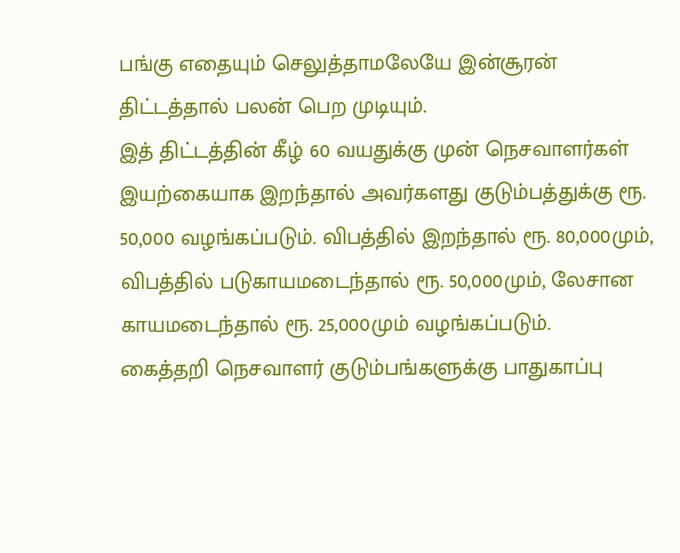பங்கு எதையும் செலுத்தாமலேயே இன்சூரன் திட்டத்தால் பலன் பெற முடியும்.
இத் திட்டத்தின் கீழ் 60 வயதுக்கு முன் நெசவாளர்கள் இயற்கையாக இறந்தால் அவர்களது குடும்பத்துக்கு ரூ. 50,000 வழங்கப்படும். விபத்தில் இறந்தால் ரூ. 80,000மும், விபத்தில் படுகாயமடைந்தால் ரூ. 50,000மும், லேசான காயமடைந்தால் ரூ. 25,000மும் வழங்கப்படும்.
கைத்தறி நெசவாளர் குடும்பங்களுக்கு பாதுகாப்பு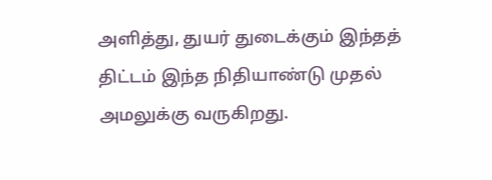அளித்து, துயர் துடைக்கும் இந்தத் திட்டம் இந்த நிதியாண்டு முதல் அமலுக்கு வருகிறது.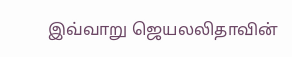இவ்வாறு ஜெயலலிதாவின்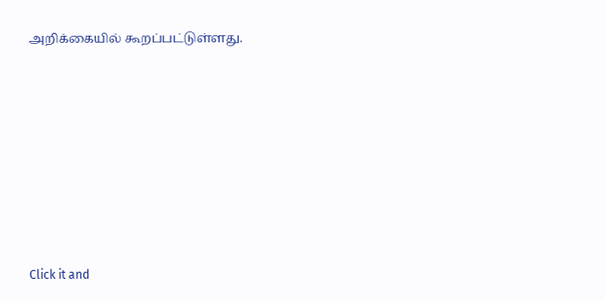அறிக்கையில் கூறப்பட்டுள்ளது.












Click it and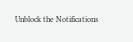Unblock the Notifications